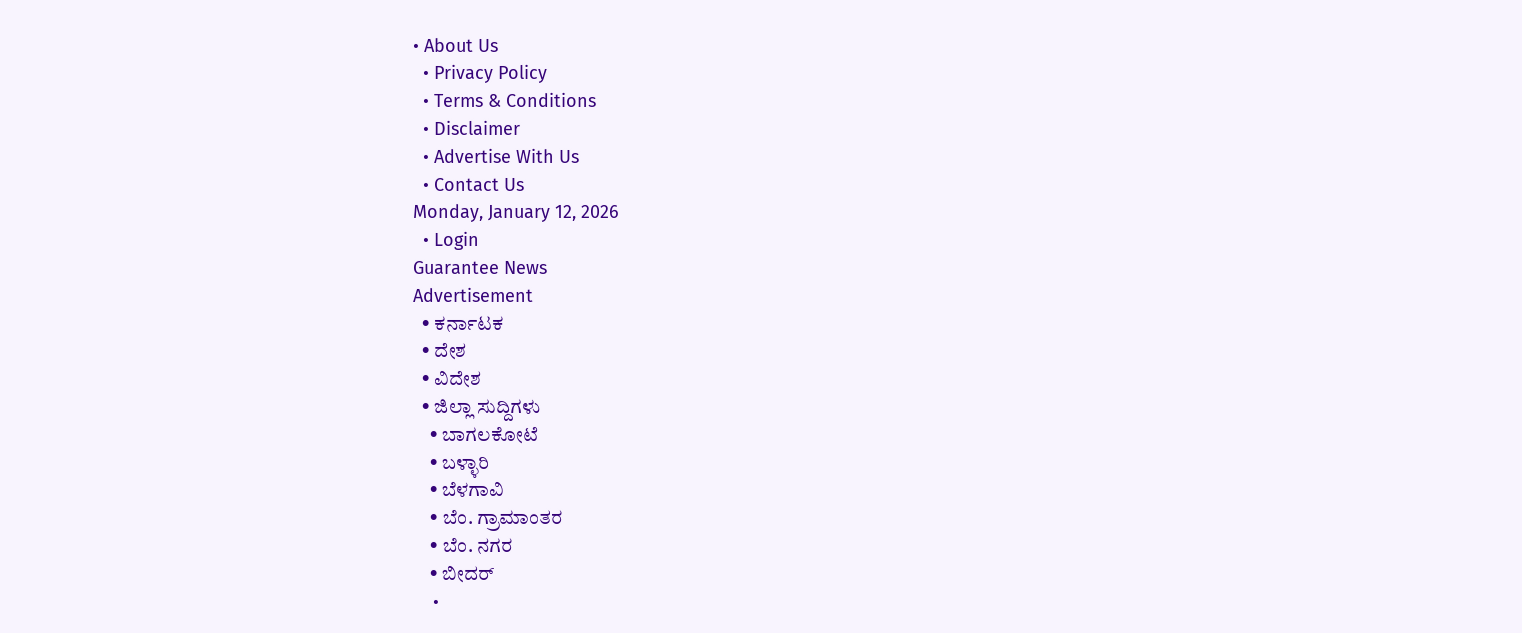• About Us
  • Privacy Policy
  • Terms & Conditions
  • Disclaimer
  • Advertise With Us
  • Contact Us
Monday, January 12, 2026
  • Login
Guarantee News
Advertisement
  • ಕರ್ನಾಟಕ
  • ದೇಶ
  • ವಿದೇಶ
  • ಜಿಲ್ಲಾ ಸುದ್ದಿಗಳು
    • ಬಾಗಲಕೋಟೆ
    • ಬಳ್ಳಾರಿ
    • ಬೆಳಗಾವಿ
    • ಬೆಂ. ಗ್ರಾಮಾಂತರ
    • ಬೆಂ. ನಗರ
    • ಬೀದರ್
    •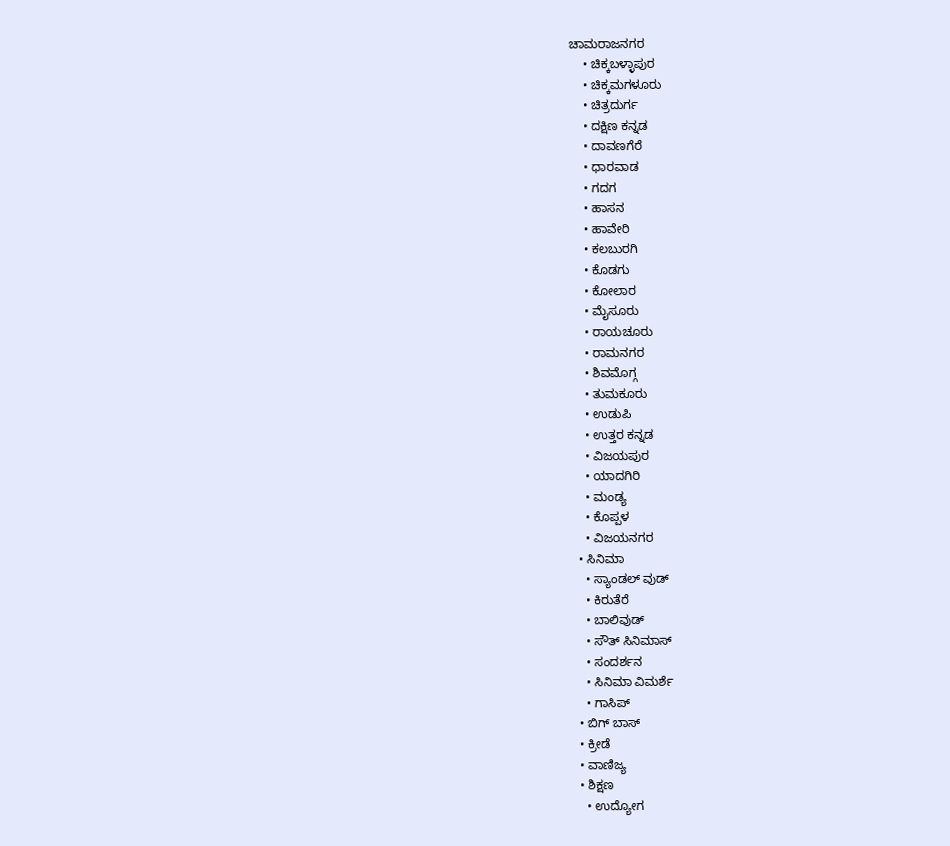ಚಾಮರಾಜನಗರ
    • ಚಿಕ್ಕಬಳ್ಳಾಪುರ
    • ಚಿಕ್ಕಮಗಳೂರು
    • ಚಿತ್ರದುರ್ಗ
    • ದಕ್ಷಿಣ ಕನ್ನಡ
    • ದಾವಣಗೆರೆ
    • ಧಾರವಾಡ
    • ಗದಗ
    • ಹಾಸನ
    • ಹಾವೇರಿ
    • ಕಲಬುರಗಿ
    • ಕೊಡಗು
    • ಕೋಲಾರ
    • ಮೈಸೂರು
    • ರಾಯಚೂರು
    • ರಾಮನಗರ
    • ಶಿವಮೊಗ್ಗ
    • ತುಮಕೂರು
    • ಉಡುಪಿ
    • ಉತ್ತರ ಕನ್ನಡ
    • ವಿಜಯಪುರ
    • ಯಾದಗಿರಿ
    • ಮಂಡ್ಯ
    • ಕೊಪ್ಪಳ
    • ವಿಜಯನಗರ
  • ಸಿನಿಮಾ
    • ಸ್ಯಾಂಡಲ್ ವುಡ್
    • ಕಿರುತೆರೆ
    • ಬಾಲಿವುಡ್
    • ಸೌತ್ ಸಿನಿಮಾಸ್
    • ಸಂದರ್ಶನ
    • ಸಿನಿಮಾ ವಿಮರ್ಶೆ
    • ಗಾಸಿಪ್
  • ಬಿಗ್ ಬಾಸ್
  • ಕ್ರೀಡೆ
  • ವಾಣಿಜ್ಯ
  • ಶಿಕ್ಷಣ
    • ಉದ್ಯೋಗ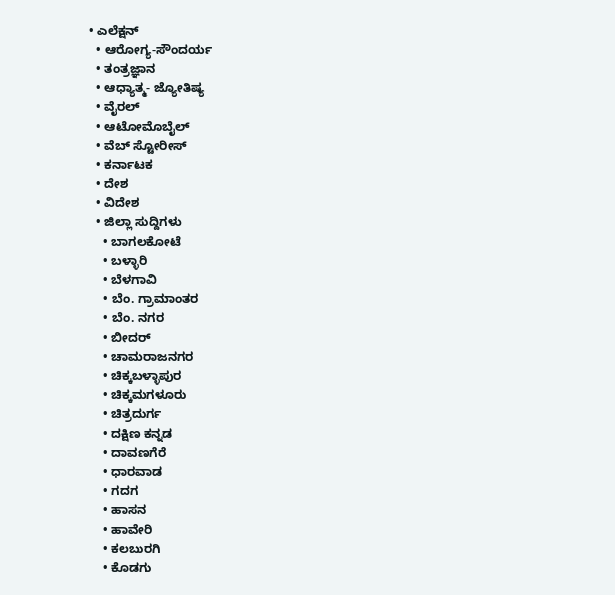• ಎಲೆಕ್ಷನ್
  • ಆರೋಗ್ಯ-ಸೌಂದರ್ಯ
  • ತಂತ್ರಜ್ಞಾನ
  • ಆಧ್ಯಾತ್ಮ- ಜ್ಯೋತಿಷ್ಯ
  • ವೈರಲ್
  • ಆಟೋಮೊಬೈಲ್
  • ವೆಬ್ ಸ್ಟೋರೀಸ್
  • ಕರ್ನಾಟಕ
  • ದೇಶ
  • ವಿದೇಶ
  • ಜಿಲ್ಲಾ ಸುದ್ದಿಗಳು
    • ಬಾಗಲಕೋಟೆ
    • ಬಳ್ಳಾರಿ
    • ಬೆಳಗಾವಿ
    • ಬೆಂ. ಗ್ರಾಮಾಂತರ
    • ಬೆಂ. ನಗರ
    • ಬೀದರ್
    • ಚಾಮರಾಜನಗರ
    • ಚಿಕ್ಕಬಳ್ಳಾಪುರ
    • ಚಿಕ್ಕಮಗಳೂರು
    • ಚಿತ್ರದುರ್ಗ
    • ದಕ್ಷಿಣ ಕನ್ನಡ
    • ದಾವಣಗೆರೆ
    • ಧಾರವಾಡ
    • ಗದಗ
    • ಹಾಸನ
    • ಹಾವೇರಿ
    • ಕಲಬುರಗಿ
    • ಕೊಡಗು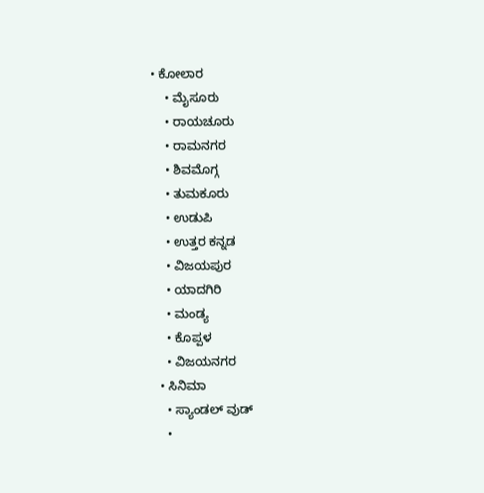• ಕೋಲಾರ
    • ಮೈಸೂರು
    • ರಾಯಚೂರು
    • ರಾಮನಗರ
    • ಶಿವಮೊಗ್ಗ
    • ತುಮಕೂರು
    • ಉಡುಪಿ
    • ಉತ್ತರ ಕನ್ನಡ
    • ವಿಜಯಪುರ
    • ಯಾದಗಿರಿ
    • ಮಂಡ್ಯ
    • ಕೊಪ್ಪಳ
    • ವಿಜಯನಗರ
  • ಸಿನಿಮಾ
    • ಸ್ಯಾಂಡಲ್ ವುಡ್
    •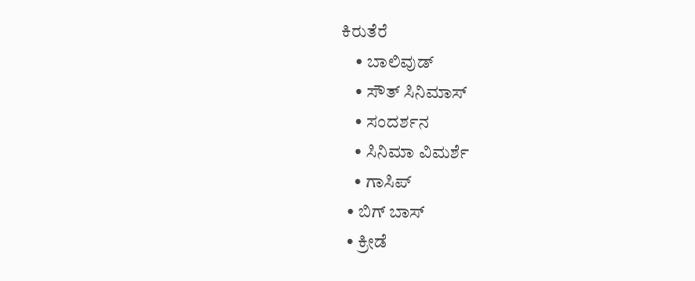ಕಿರುತೆರೆ
    • ಬಾಲಿವುಡ್
    • ಸೌತ್ ಸಿನಿಮಾಸ್
    • ಸಂದರ್ಶನ
    • ಸಿನಿಮಾ ವಿಮರ್ಶೆ
    • ಗಾಸಿಪ್
  • ಬಿಗ್ ಬಾಸ್
  • ಕ್ರೀಡೆ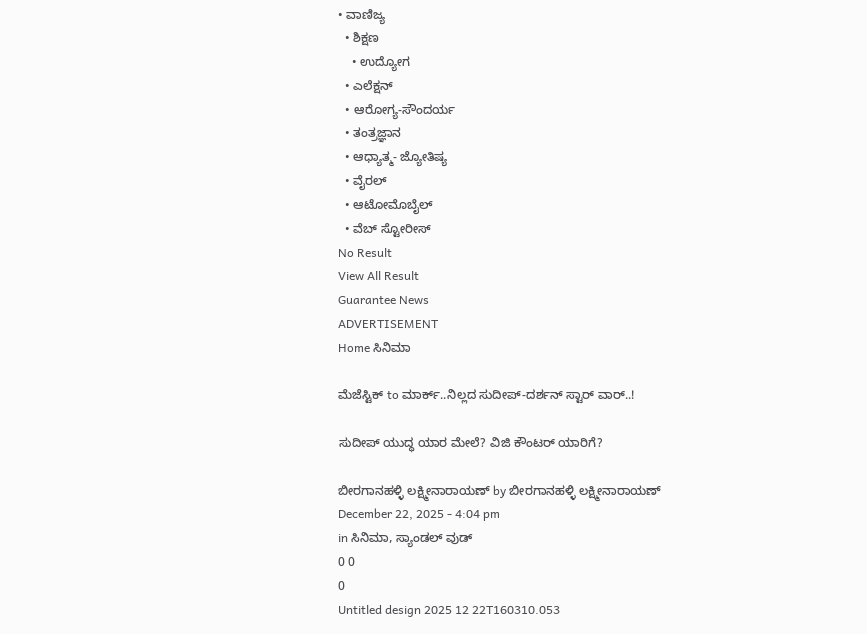• ವಾಣಿಜ್ಯ
  • ಶಿಕ್ಷಣ
    • ಉದ್ಯೋಗ
  • ಎಲೆಕ್ಷನ್
  • ಆರೋಗ್ಯ-ಸೌಂದರ್ಯ
  • ತಂತ್ರಜ್ಞಾನ
  • ಆಧ್ಯಾತ್ಮ- ಜ್ಯೋತಿಷ್ಯ
  • ವೈರಲ್
  • ಆಟೋಮೊಬೈಲ್
  • ವೆಬ್ ಸ್ಟೋರೀಸ್
No Result
View All Result
Guarantee News
ADVERTISEMENT
Home ಸಿನಿಮಾ

ಮೆಜೆಸ್ಟಿಕ್ to ಮಾರ್ಕ್‌..ನಿಲ್ಲದ ಸುದೀಪ್-ದರ್ಶನ್ ಸ್ಟಾರ್‌ ವಾರ್..!

ಸುದೀಪ್ ಯುದ್ಧ ಯಾರ ಮೇಲೆ? ವಿಜಿ ಕೌಂಟರ್ ಯಾರಿಗೆ?

ಬೀರಗಾನಹಳ್ಳಿ ಲಕ್ಷ್ಮೀನಾರಾಯಣ್ by ಬೀರಗಾನಹಳ್ಳಿ ಲಕ್ಷ್ಮೀನಾರಾಯಣ್
December 22, 2025 - 4:04 pm
in ಸಿನಿಮಾ, ಸ್ಯಾಂಡಲ್ ವುಡ್
0 0
0
Untitled design 2025 12 22T160310.053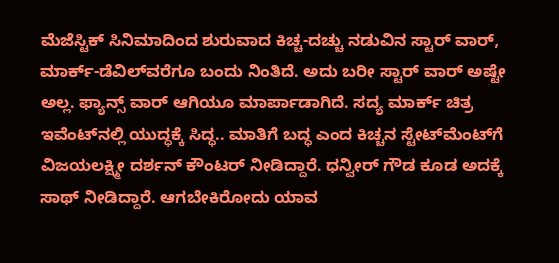ಮೆಜೆಸ್ಟಿಕ್ ಸಿನಿಮಾದಿಂದ ಶುರುವಾದ ಕಿಚ್ಚ-ದಚ್ಚು ನಡುವಿನ ಸ್ಟಾರ್ ವಾರ್, ಮಾರ್ಕ್‌-ಡೆವಿಲ್‌‌ವರೆಗೂ ಬಂದು ನಿಂತಿದೆ. ಅದು ಬರೀ ಸ್ಟಾರ್ ವಾರ್ ಅಷ್ಟೇ ಅಲ್ಲ. ಫ್ಯಾನ್ಸ್ ವಾರ್ ಆಗಿಯೂ ಮಾರ್ಪಾಡಾಗಿದೆ. ಸದ್ಯ ಮಾರ್ಕ್‌ ಚಿತ್ರ ಇವೆಂಟ್‌‌ನಲ್ಲಿ ಯುದ್ಧಕ್ಕೆ ಸಿದ್ಧ.. ಮಾತಿಗೆ ಬದ್ಧ ಎಂದ ಕಿಚ್ಚನ ಸ್ಟೇಟ್‌ಮೆಂಟ್‌ಗೆ ವಿಜಯಲಕ್ಷ್ಮೀ ದರ್ಶನ್ ಕೌಂಟರ್ ನೀಡಿದ್ದಾರೆ. ಧನ್ವೀರ್ ಗೌಡ ಕೂಡ ಅದಕ್ಕೆ ಸಾಥ್ ನೀಡಿದ್ದಾರೆ. ಆಗಬೇಕಿರೋದು ಯಾವ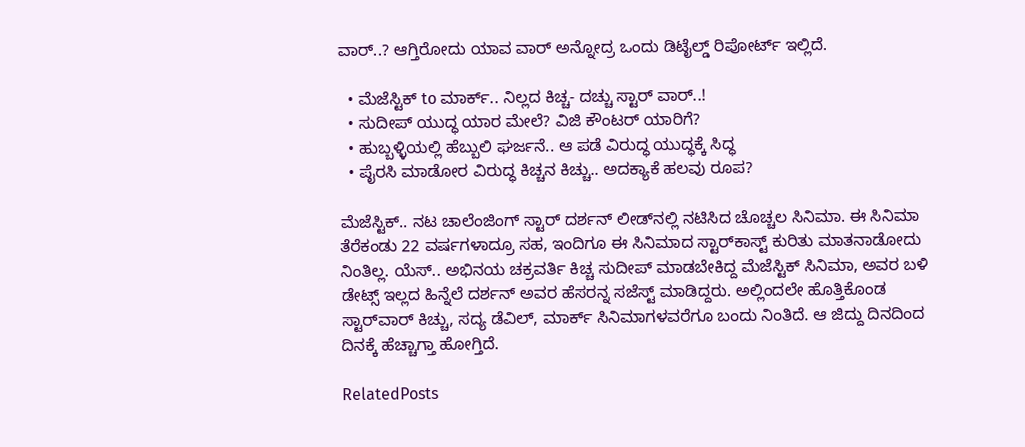ವಾರ್..? ಆಗ್ತಿರೋದು ಯಾವ ವಾರ್ ಅನ್ನೋದ್ರ ಒಂದು ಡಿಟೈಲ್ಡ್ ರಿಪೋರ್ಟ್‌ ಇಲ್ಲಿದೆ.

  • ಮೆಜೆಸ್ಟಿಕ್ to ಮಾರ್ಕ್‌.. ನಿಲ್ಲದ ಕಿಚ್ಚ- ದಚ್ಚು ಸ್ಟಾರ್‌ ವಾರ್..!
  • ಸುದೀಪ್ ಯುದ್ಧ ಯಾರ ಮೇಲೆ? ವಿಜಿ ಕೌಂಟರ್ ಯಾರಿಗೆ?
  • ಹುಬ್ಬಳ್ಳಿಯಲ್ಲಿ ಹೆಬ್ಬುಲಿ ಘರ್ಜನೆ.. ಆ ಪಡೆ ವಿರುದ್ಧ ಯುದ್ಧಕ್ಕೆ ಸಿದ್ಧ
  • ಪೈರಸಿ ಮಾಡೋರ ವಿರುದ್ಧ ಕಿಚ್ಚನ ಕಿಚ್ಚು.. ಅದಕ್ಯಾಕೆ ಹಲವು ರೂಪ?

ಮೆಜೆಸ್ಟಿಕ್.. ನಟ ಚಾಲೆಂಜಿಂಗ್ ಸ್ಟಾರ್ ದರ್ಶನ್ ಲೀಡ್‌‌ನಲ್ಲಿ ನಟಿಸಿದ ಚೊಚ್ಚಲ ಸಿನಿಮಾ. ಈ ಸಿನಿಮಾ ತೆರೆಕಂಡು 22 ವರ್ಷಗಳಾದ್ರೂ ಸಹ, ಇಂದಿಗೂ ಈ ಸಿನಿಮಾದ ಸ್ಟಾರ್‌ಕಾಸ್ಟ್‌ ಕುರಿತು ಮಾತನಾಡೋದು ನಿಂತಿಲ್ಲ. ಯೆಸ್.. ಅಭಿನಯ ಚಕ್ರವರ್ತಿ ಕಿಚ್ಚ ಸುದೀಪ್ ಮಾಡಬೇಕಿದ್ದ ಮೆಜೆಸ್ಟಿಕ್ ಸಿನಿಮಾ, ಅವರ ಬಳಿ ಡೇಟ್ಸ್ ಇಲ್ಲದ ಹಿನ್ನೆಲೆ ದರ್ಶನ್ ಅವರ ಹೆಸರನ್ನ ಸಜೆಸ್ಟ್ ಮಾಡಿದ್ದರು. ಅಲ್ಲಿಂದಲೇ ಹೊತ್ತಿಕೊಂಡ ಸ್ಟಾರ್‌‌ವಾರ್ ಕಿಚ್ಚು, ಸದ್ಯ ಡೆವಿಲ್, ಮಾರ್ಕ್‌ ಸಿನಿಮಾಗಳವರೆಗೂ ಬಂದು ನಿಂತಿದೆ. ಆ ಜಿದ್ದು ದಿನದಿಂದ ದಿನಕ್ಕೆ ಹೆಚ್ಚಾಗ್ತಾ ಹೋಗ್ತಿದೆ.

RelatedPosts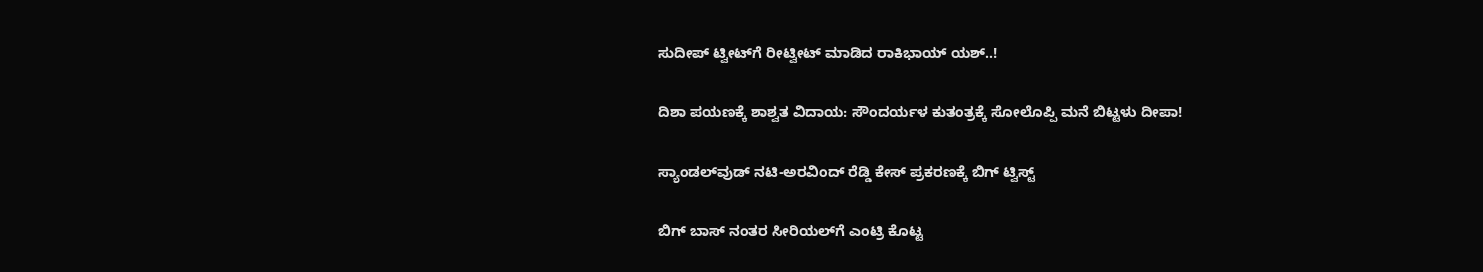ಸುದೀಪ್ ಟ್ವೀಟ್‌‌‌ಗೆ ರೀಟ್ವೀಟ್ ಮಾಡಿದ ರಾಕಿಭಾಯ್ ಯಶ್..!

ದಿಶಾ ಪಯಣಕ್ಕೆ ಶಾಶ್ವತ ವಿದಾಯ: ಸೌಂದರ್ಯಳ ಕುತಂತ್ರಕ್ಕೆ ಸೋಲೊಪ್ಪಿ ಮನೆ ಬಿಟ್ಟಳು ದೀಪಾ!

ಸ್ಯಾಂಡಲ್‌ವುಡ್ ನಟಿ-ಅರವಿಂದ್ ರೆಡ್ಡಿ ಕೇಸ್ ಪ್ರಕರಣಕ್ಕೆ ಬಿಗ್‌ ಟ್ವಿಸ್ಟ್

ಬಿಗ್ ಬಾಸ್ ನಂತರ ಸೀರಿಯಲ್‌ಗೆ ಎಂಟ್ರಿ ಕೊಟ್ಟ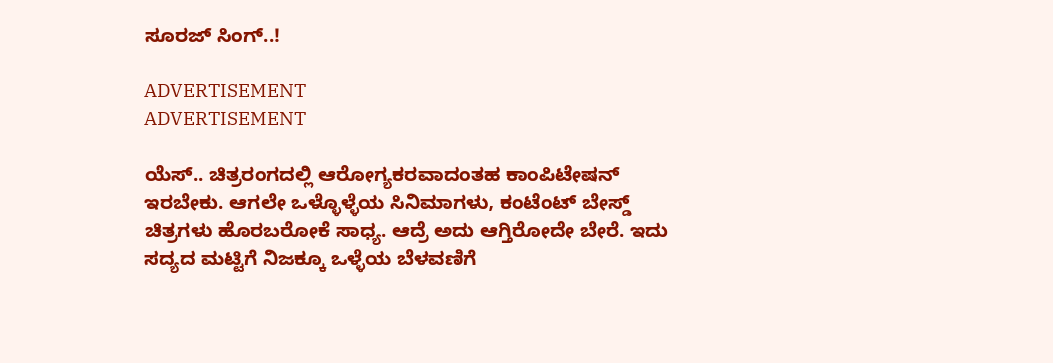ಸೂರಜ್ ಸಿಂಗ್..!

ADVERTISEMENT
ADVERTISEMENT

ಯೆಸ್.. ಚಿತ್ರರಂಗದಲ್ಲಿ ಆರೋಗ್ಯಕರವಾದಂತಹ ಕಾಂಪಿಟೇಷನ್ ಇರಬೇಕು. ಆಗಲೇ ಒಳ್ಳೊಳ್ಳೆಯ ಸಿನಿಮಾಗಳು, ಕಂಟೆಂಟ್ ಬೇಸ್ಡ್ ಚಿತ್ರಗಳು ಹೊರಬರೋಕೆ ಸಾಧ್ಯ. ಆದ್ರೆ ಅದು ಆಗ್ತಿರೋದೇ ಬೇರೆ. ಇದು ಸದ್ಯದ ಮಟ್ಟಿಗೆ ನಿಜಕ್ಕೂ ಒಳ್ಳೆಯ ಬೆಳವಣಿಗೆ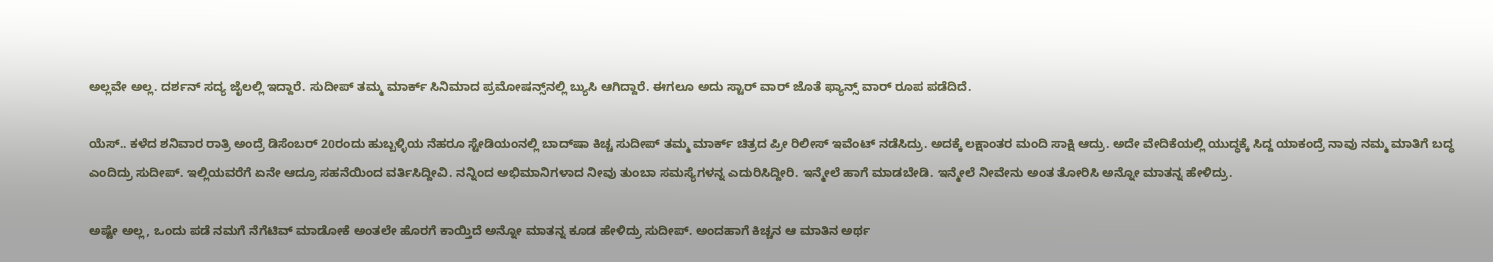ಅಲ್ಲವೇ ಅಲ್ಲ. ದರ್ಶನ್ ಸದ್ಯ ಜೈಲಲ್ಲಿ ಇದ್ದಾರೆ. ಸುದೀಪ್ ತಮ್ಮ ಮಾರ್ಕ್‌ ಸಿನಿಮಾದ ಪ್ರಮೋಷನ್ಸ್‌‌ನಲ್ಲಿ ಬ್ಯುಸಿ ಆಗಿದ್ದಾರೆ. ಈಗಲೂ ಅದು ಸ್ಟಾರ್ ವಾರ್ ಜೊತೆ ಫ್ಯಾನ್ಸ್ ವಾರ್ ರೂಪ ಪಡೆದಿದೆ.

ಯೆಸ್.. ಕಳೆದ ಶನಿವಾರ ರಾತ್ರಿ ಅಂದ್ರೆ ಡಿಸೆಂಬರ್ 20ರಂದು ಹುಬ್ಬಳ್ಳಿಯ ನೆಹರೂ ಸ್ಟೇಡಿಯಂನಲ್ಲಿ ಬಾದ್‌ಷಾ ಕಿಚ್ಚ ಸುದೀಪ್ ತಮ್ಮ ಮಾರ್ಕ್‌ ಚಿತ್ರದ ಪ್ರೀ ರಿಲೀಸ್ ಇವೆಂಟ್ ನಡೆಸಿದ್ರು. ಅದಕ್ಕೆ ಲಕ್ಷಾಂತರ ಮಂದಿ ಸಾಕ್ಷಿ ಆದ್ರು. ಅದೇ ವೇದಿಕೆಯಲ್ಲಿ ಯುದ್ಧಕ್ಕೆ ಸಿದ್ದ ಯಾಕಂದ್ರೆ ನಾವು ನಮ್ಮ ಮಾತಿಗೆ ಬದ್ಧ ಎಂದಿದ್ರು ಸುದೀಪ್. ಇಲ್ಲಿಯವರೆಗೆ ಏನೇ ಆದ್ರೂ ಸಹನೆಯಿಂದ ವರ್ತಿಸಿದ್ದೀವಿ. ನನ್ನಿಂದ ಅಭಿಮಾನಿಗಳಾದ ನೀವು ತುಂಬಾ ಸಮಸ್ಯೆಗಳನ್ನ ಎದುರಿಸಿದ್ದೀರಿ. ಇನ್ಮೇಲೆ ಹಾಗೆ ಮಾಡಬೇಡಿ. ಇನ್ಮೇಲೆ ನೀವೇನು ಅಂತ ತೋರಿಸಿ ಅನ್ನೋ ಮಾತನ್ನ ಹೇಳಿದ್ರು.

ಅಷ್ಟೇ ಅಲ್ಲ, ಒಂದು ಪಡೆ ನಮಗೆ ನೆಗೆಟಿವ್ ಮಾಡೋಕೆ ಅಂತಲೇ ಹೊರಗೆ ಕಾಯ್ತಿದೆ ಅನ್ನೋ ಮಾತನ್ನ ಕೂಡ ಹೇಳಿದ್ರು ಸುದೀಪ್. ಅಂದಹಾಗೆ ಕಿಚ್ಚನ ಆ ಮಾತಿನ ಅರ್ಥ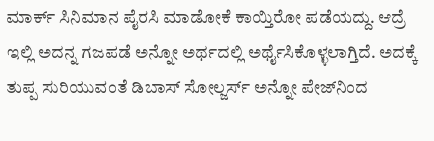ಮಾರ್ಕ್‌ ಸಿನಿಮಾನ ಪೈರಸಿ ಮಾಡೋಕೆ ಕಾಯ್ತಿರೋ ಪಡೆಯದ್ದು. ಆದ್ರೆ ಇಲ್ಲಿ ಅದನ್ನ ಗಜಪಡೆ ಅನ್ನೋ ಅರ್ಥದಲ್ಲಿ ಅರ್ಥೈಸಿಕೊಳ್ಳಲಾಗ್ತಿದೆ. ಅದಕ್ಕೆ ತುಪ್ಪ ಸುರಿಯುವಂತೆ ಡಿಬಾಸ್ ಸೋಲ್ಜರ್ಸ್ ಅನ್ನೋ ಪೇಜ್‌ನಿಂದ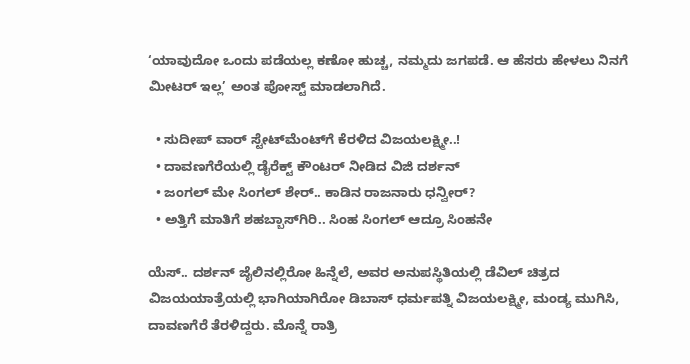‘ಯಾವುದೋ ಒಂದು ಪಡೆಯಲ್ಲ ಕಣೋ ಹುಚ್ಚ, ನಮ್ಮದು ಜಗಪಡೆ. ಆ ಹೆಸರು ಹೇಳಲು ನಿನಗೆ ಮೀಟರ್ ಇಲ್ಲ’ ಅಂತ ಪೋಸ್ಟ್ ಮಾಡಲಾಗಿದೆ.

  • ಸುದೀಪ್ ವಾರ್ ಸ್ಟೇಟ್‌‌ಮೆಂಟ್‌ಗೆ ಕೆರಳಿದ ವಿಜಯಲಕ್ಷ್ಮೀ..!
  • ದಾವಣಗೆರೆಯಲ್ಲಿ ಡೈರೆಕ್ಟ್ ಕೌಂಟರ್ ನೀಡಿದ ವಿಜಿ ದರ್ಶನ್
  • ಜಂಗಲ್ ಮೇ ಸಿಂಗಲ್ ಶೇರ್.. ಕಾಡಿನ ರಾಜನಾರು ಧನ್ವೀರ್?
  • ಅತ್ತಿಗೆ ಮಾತಿಗೆ ಶಹಬ್ಬಾಸ್‌ಗಿರಿ.. ಸಿಂಹ ಸಿಂಗಲ್ ಆದ್ರೂ ಸಿಂಹನೇ

ಯೆಸ್.. ದರ್ಶನ್ ಜೈಲಿನಲ್ಲಿರೋ ಹಿನ್ನೆಲೆ, ಅವರ ಅನುಪಸ್ಥಿತಿಯಲ್ಲಿ ಡೆವಿಲ್ ಚಿತ್ರದ ವಿಜಯಯಾತ್ರೆಯಲ್ಲಿ ಭಾಗಿಯಾಗಿರೋ ಡಿಬಾಸ್ ಧರ್ಮಪತ್ನಿ ವಿಜಯಲಕ್ಷ್ಮೀ, ಮಂಡ್ಯ ಮುಗಿಸಿ, ದಾವಣಗೆರೆ ತೆರಳಿದ್ದರು. ಮೊನ್ನೆ ರಾತ್ರಿ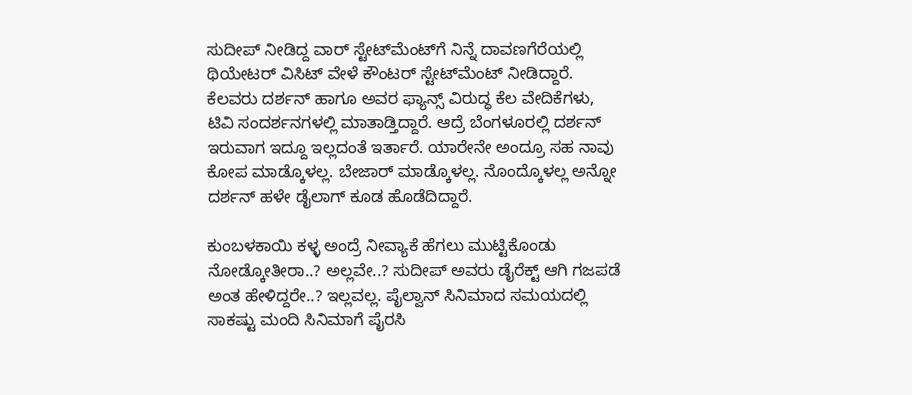ಸುದೀಪ್ ನೀಡಿದ್ದ ವಾರ್ ಸ್ಟೇಟ್‌‌ಮೆಂಟ್‌ಗೆ ನಿನ್ನೆ ದಾವಣಗೆರೆಯಲ್ಲಿ ಥಿಯೇಟರ್ ವಿಸಿಟ್ ವೇಳೆ ಕೌಂಟರ್ ಸ್ಟೇಟ್‌‌ಮೆಂಟ್ ನೀಡಿದ್ದಾರೆ. ಕೆಲವರು ದರ್ಶನ್ ಹಾಗೂ ಅವರ ಫ್ಯಾನ್ಸ್ ವಿರುದ್ಧ ಕೆಲ ವೇದಿಕೆಗಳು, ಟಿವಿ ಸಂದರ್ಶನಗಳಲ್ಲಿ ಮಾತಾಡ್ತಿದ್ದಾರೆ. ಆದ್ರೆ ಬೆಂಗಳೂರಲ್ಲಿ ದರ್ಶನ್ ಇರುವಾಗ ಇದ್ದೂ ಇಲ್ಲದಂತೆ ಇರ್ತಾರೆ. ಯಾರೇನೇ ಅಂದ್ರೂ ಸಹ ನಾವು ಕೋಪ ಮಾಡ್ಕೊಳಲ್ಲ. ಬೇಜಾರ್ ಮಾಡ್ಕೊಳಲ್ಲ. ನೊಂದ್ಕೊಳಲ್ಲ ಅನ್ನೋ ದರ್ಶನ್ ಹಳೇ ಡೈಲಾಗ್ ಕೂಡ ಹೊಡೆದಿದ್ದಾರೆ.

ಕುಂಬಳಕಾಯಿ ಕಳ್ಳ ಅಂದ್ರೆ ನೀವ್ಯಾಕೆ ಹೆಗಲು ಮುಟ್ಟಿಕೊಂಡು ನೋಡ್ಕೋತೀರಾ..? ಅಲ್ಲವೇ..? ಸುದೀಪ್ ಅವರು ಡೈರೆಕ್ಟ್ ಆಗಿ ಗಜಪಡೆ ಅಂತ ಹೇಳಿದ್ದರೇ..? ಇಲ್ಲವಲ್ಲ. ಪೈಲ್ವಾನ್ ಸಿನಿಮಾದ ಸಮಯದಲ್ಲಿ ಸಾಕಷ್ಟು ಮಂದಿ ಸಿನಿಮಾಗೆ ಪೈರಸಿ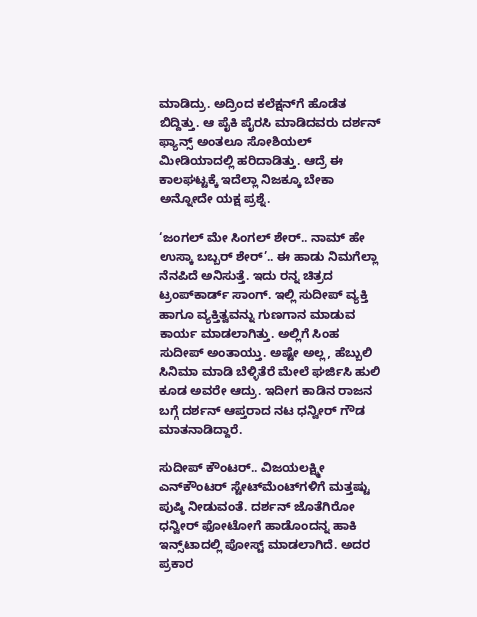ಮಾಡಿದ್ರು. ಅದ್ರಿಂದ ಕಲೆಕ್ಷನ್‌ಗೆ ಹೊಡೆತ ಬಿದ್ದಿತ್ತು. ಆ ಪೈಕಿ ಪೈರಸಿ ಮಾಡಿದವರು ದರ್ಶನ್ ಫ್ಯಾನ್ಸ್ ಅಂತಲೂ ಸೋಶಿಯಲ್ ಮೀಡಿಯಾದಲ್ಲಿ ಹರಿದಾಡಿತ್ತು. ಆದ್ರೆ ಈ ಕಾಲಘಟ್ಟಕ್ಕೆ ಇದೆಲ್ಲಾ ನಿಜಕ್ಕೂ ಬೇಕಾ ಅನ್ನೋದೇ ಯಕ್ಷ ಪ್ರಶ್ನೆ.

‘ಜಂಗಲ್ ಮೇ ಸಿಂಗಲ್ ಶೇರ್.. ನಾಮ್ ಹೇ ಉಸ್ಕಾ ಬಬ್ಬರ್ ಶೇರ್’.. ಈ ಹಾಡು ನಿಮಗೆಲ್ಲಾ ನೆನಪಿದೆ ಅನಿಸುತ್ತೆ. ಇದು ರನ್ನ ಚಿತ್ರದ ಟ್ರಂಪ್‌‌ಕಾರ್ಡ್‌ ಸಾಂಗ್. ಇಲ್ಲಿ ಸುದೀಪ್ ವ್ಯಕ್ತಿ ಹಾಗೂ ವ್ಯಕ್ತಿತ್ವವನ್ನು ಗುಣಗಾನ ಮಾಡುವ ಕಾರ್ಯ ಮಾಡಲಾಗಿತ್ತು. ಅಲ್ಲಿಗೆ ಸಿಂಹ ಸುದೀಪ್ ಅಂತಾಯ್ತು. ಅಷ್ಟೇ ಅಲ್ಲ, ಹೆಬ್ಬುಲಿ ಸಿನಿಮಾ ಮಾಡಿ ಬೆಳ್ಳಿತೆರೆ ಮೇಲೆ ಘರ್ಜಿಸಿ ಹುಲಿ ಕೂಡ ಅವರೇ ಆದ್ರು. ಇದೀಗ ಕಾಡಿನ ರಾಜನ ಬಗ್ಗೆ ದರ್ಶನ್ ಆಪ್ತರಾದ ನಟ ಧನ್ವೀರ್ ಗೌಡ ಮಾತನಾಡಿದ್ದಾರೆ.

ಸುದೀಪ್ ಕೌಂಟರ್.. ವಿಜಯಲಕ್ಷ್ಮೀ ಎನ್‌ಕೌಂಟರ್‌‌ ಸ್ಟೇಟ್‌‌ಮೆಂಟ್‌‌ಗಳಿಗೆ ಮತ್ತಷ್ಟು ಪುಷ್ಠಿ ನೀಡುವಂತೆ. ದರ್ಶನ್ ಜೊತೆಗಿರೋ ಧನ್ವೀರ್ ಫೋಟೋಗೆ ಹಾಡೊಂದನ್ನ ಹಾಕಿ ಇನ್ಸ್‌ಟಾದಲ್ಲಿ ಪೋಸ್ಟ್ ಮಾಡಲಾಗಿದೆ. ಅದರ ಪ್ರಕಾರ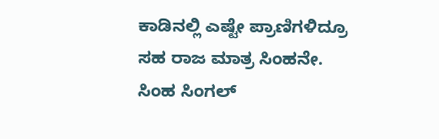ಕಾಡಿನಲ್ಲಿ ಎಷ್ಟೇ ಪ್ರಾಣಿಗಳಿದ್ರೂ ಸಹ ರಾಜ ಮಾತ್ರ ಸಿಂಹನೇ. ಸಿಂಹ ಸಿಂಗಲ್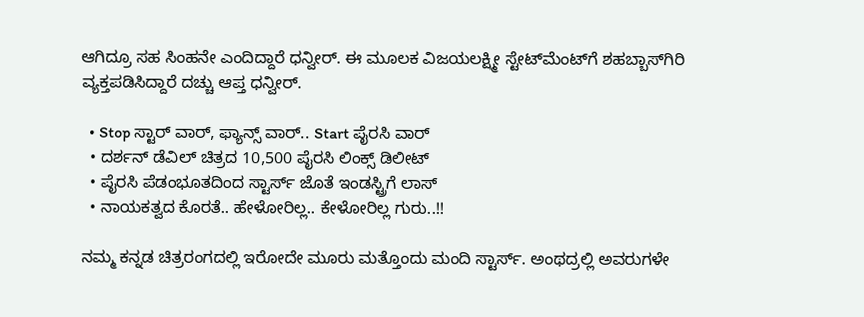ಆಗಿದ್ರೂ ಸಹ ಸಿಂಹನೇ ಎಂದಿದ್ದಾರೆ ಧನ್ವೀರ್. ಈ ಮೂಲಕ ವಿಜಯಲಕ್ಷ್ಮೀ ಸ್ಟೇಟ್‌ಮೆಂಟ್‌ಗೆ ಶಹಬ್ಬಾಸ್‌‌ಗಿರಿ ವ್ಯಕ್ತಪಡಿಸಿದ್ದಾರೆ ದಚ್ಚು ಆಪ್ತ ಧನ್ವೀರ್.

  • Stop ಸ್ಟಾರ್ ವಾರ್, ಫ್ಯಾನ್ಸ್ ವಾರ್.. Start ಪೈರಸಿ ವಾರ್
  • ದರ್ಶನ್ ಡೆವಿಲ್‌‌ ಚಿತ್ರದ 10,500 ಪೈರಸಿ ಲಿಂಕ್ಸ್ ಡಿಲೀಟ್
  • ಪೈರಸಿ ಪೆಡಂಭೂತದಿಂದ ಸ್ಟಾರ್ಸ್‌‌ ಜೊತೆ ಇಂಡಸ್ಟ್ರಿಗೆ ಲಾಸ್
  • ನಾಯಕತ್ವದ ಕೊರತೆ.. ಹೇಳೋರಿಲ್ಲ.. ಕೇಳೋರಿಲ್ಲ ಗುರು..!!

ನಮ್ಮ ಕನ್ನಡ ಚಿತ್ರರಂಗದಲ್ಲಿ ಇರೋದೇ ಮೂರು ಮತ್ತೊಂದು ಮಂದಿ ಸ್ಟಾರ್ಸ್. ಅಂಥದ್ರಲ್ಲಿ ಅವರುಗಳೇ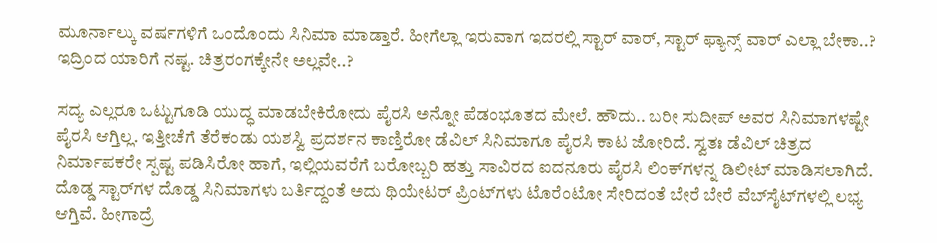ಮೂರ್ನಾಲ್ಕು ವರ್ಷಗಳಿಗೆ ಒಂದೊಂದು ಸಿನಿಮಾ ಮಾಡ್ತಾರೆ. ಹೀಗೆಲ್ಲಾ ಇರುವಾಗ ಇದರಲ್ಲಿ ಸ್ಟಾರ್ ವಾರ್, ಸ್ಟಾರ್ ಫ್ಯಾನ್ಸ್ ವಾರ್ ಎಲ್ಲಾ ಬೇಕಾ..? ಇದ್ರಿಂದ ಯಾರಿಗೆ ನಷ್ಟ. ಚಿತ್ರರಂಗಕ್ಕೇನೇ ಅಲ್ಲವೇ..?

ಸದ್ಯ ಎಲ್ಲರೂ ಒಟ್ಟುಗೂಡಿ ಯುದ್ಧ ಮಾಡಬೇಕಿರೋದು ಪೈರಸಿ ಅನ್ನೋ ಪೆಡಂಭೂತದ ಮೇಲೆ. ಹೌದು.. ಬರೀ ಸುದೀಪ್ ಅವರ ಸಿನಿಮಾಗಳಷ್ಟೇ ಪೈರಸಿ ಆಗ್ತಿಲ್ಲ. ಇತ್ತೀಚೆಗೆ ತೆರೆಕಂಡು ಯಶಸ್ವಿ ಪ್ರದರ್ಶನ ಕಾಣ್ತಿರೋ ಡೆವಿಲ್ ಸಿನಿಮಾಗೂ ಪೈರಸಿ ಕಾಟ ಜೋರಿದೆ. ಸ್ವತಃ ಡೆವಿಲ್ ಚಿತ್ರದ ನಿರ್ಮಾಪಕರೇ ಸ್ಪಷ್ಟ ಪಡಿಸಿರೋ ಹಾಗೆ, ಇಲ್ಲಿಯವರೆಗೆ ಬರೋಬ್ಬರಿ ಹತ್ತು ಸಾವಿರದ ಐದನೂರು ಪೈರಸಿ ಲಿಂಕ್‌‌ಗಳನ್ನ ಡಿಲೀಟ್ ಮಾಡಿಸಲಾಗಿದೆ. ದೊಡ್ಡ ಸ್ಟಾರ್‌ಗಳ ದೊಡ್ಡ ಸಿನಿಮಾಗಳು ಬರ್ತಿದ್ದಂತೆ ಅದು ಥಿಯೇಟರ್ ಪ್ರಿಂಟ್‌ಗಳು ಟೊರೆಂಟೋ ಸೇರಿದಂತೆ ಬೇರೆ ಬೇರೆ ವೆಬ್‌ಸೈಟ್‌‌ಗಳಲ್ಲಿ ಲಭ್ಯ ಆಗ್ತಿವೆ. ಹೀಗಾದ್ರೆ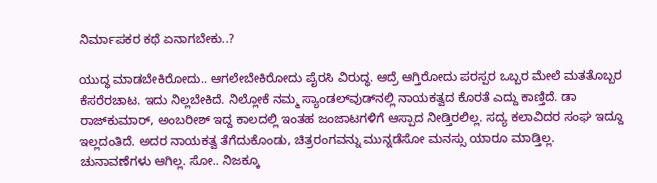ನಿರ್ಮಾಪಕರ ಕಥೆ ಏನಾಗಬೇಕು..?

ಯುದ್ಧ ಮಾಡಬೇಕಿರೋದು.. ಆಗಲೇಬೇಕಿರೋದು ಪೈರಸಿ ವಿರುದ್ಧ. ಆದ್ರೆ ಆಗ್ತಿರೋದು ಪರಸ್ಪರ ಒಬ್ಬರ ಮೇಲೆ ಮತತೊಬ್ಬರ ಕೆಸರೆರಚಾಟ. ಇದು ನಿಲ್ಲಬೇಕಿದೆ. ನಿಲ್ಲೋಕೆ ನಮ್ಮ ಸ್ಯಾಂಡಲ್‌ವುಡ್‌‌ನಲ್ಲಿ ನಾಯಕತ್ವದ ಕೊರತೆ ಎದ್ದು ಕಾಣ್ತಿದೆ. ಡಾ ರಾಜ್‌ಕುಮಾರ್, ಅಂಬರೀಶ್ ಇದ್ದ ಕಾಲದಲ್ಲಿ ಇಂತಹ ಜಂಜಾಟಗಳಿಗೆ ಆಸ್ಪಾದ ನೀಡ್ತಿರಲಿಲ್ಲ. ಸದ್ಯ ಕಲಾವಿದರ ಸಂಘ ಇದ್ದೂ ಇಲ್ಲದಂತಿದೆ. ಅದರ ನಾಯಕತ್ವ ತೆಗೆದುಕೊಂಡು, ಚಿತ್ರರಂಗವನ್ನು ಮುನ್ನಡೆಸೋ ಮನಸ್ಸು ಯಾರೂ ಮಾಡ್ತಿಲ್ಲ. ಚುನಾವಣೆಗಳು ಆಗಿಲ್ಲ. ಸೋ.. ನಿಜಕ್ಕೂ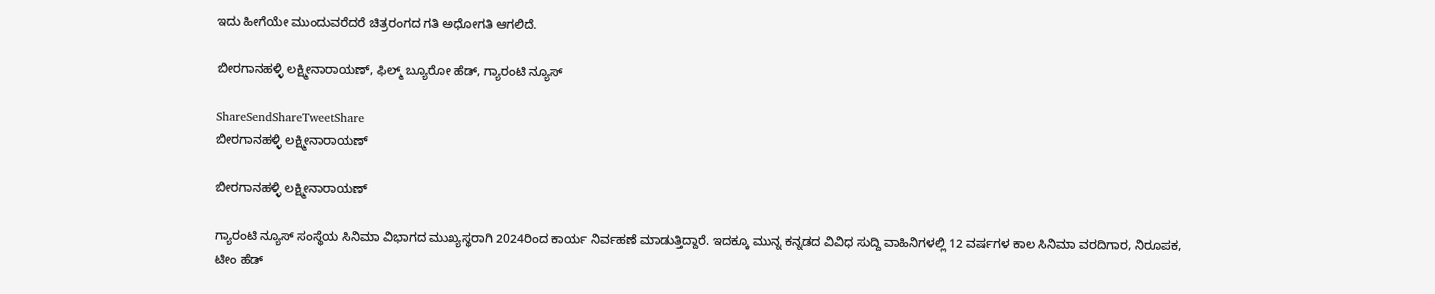ಇದು ಹೀಗೆಯೇ ಮುಂದುವರೆದರೆ ಚಿತ್ರರಂಗದ ಗತಿ ಅಧೋಗತಿ ಆಗಲಿದೆ.

ಬೀರಗಾನಹಳ್ಳಿ ಲಕ್ಷ್ಮೀನಾರಾಯಣ್, ಫಿಲ್ಮ್ ಬ್ಯೂರೋ ಹೆಡ್, ಗ್ಯಾರಂಟಿ ನ್ಯೂಸ್

ShareSendShareTweetShare
ಬೀರಗಾನಹಳ್ಳಿ ಲಕ್ಷ್ಮೀನಾರಾಯಣ್

ಬೀರಗಾನಹಳ್ಳಿ ಲಕ್ಷ್ಮೀನಾರಾಯಣ್

ಗ್ಯಾರಂಟಿ ನ್ಯೂಸ್ ಸಂಸ್ಥೆಯ ಸಿನಿಮಾ ವಿಭಾಗದ ಮುಖ್ಯಸ್ಥರಾಗಿ 2024ರಿಂದ ಕಾರ್ಯ ನಿರ್ವಹಣೆ ಮಾಡುತ್ತಿದ್ದಾರೆ. ಇದಕ್ಕೂ ಮುನ್ನ ಕನ್ನಡದ ವಿವಿಧ ಸುದ್ದಿ ವಾಹಿನಿಗಳಲ್ಲಿ 12 ವರ್ಷಗಳ ಕಾಲ ಸಿನಿಮಾ ವರದಿಗಾರ, ನಿರೂಪಕ, ಟೀಂ ಹೆಡ್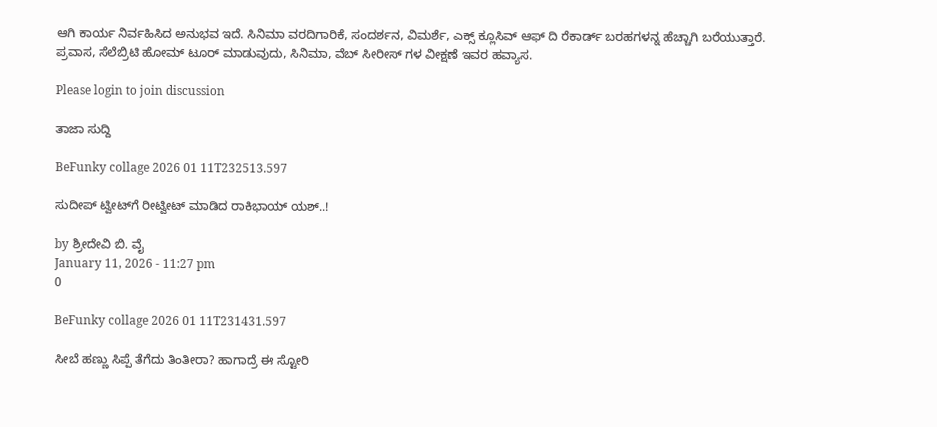ಆಗಿ ಕಾರ್ಯ ನಿರ್ವಹಿಸಿದ ಅನುಭವ ಇದೆ. ಸಿನಿಮಾ ವರದಿಗಾರಿಕೆ, ಸಂದರ್ಶನ, ವಿಮರ್ಶೆ, ಎಕ್ಸ್ ಕ್ಲೂಸಿವ್ ಆಫ್ ದಿ ರೆಕಾರ್ಡ್ ಬರಹಗಳನ್ನ ಹೆಚ್ಚಾಗಿ ಬರೆಯುತ್ತಾರೆ. ಪ್ರವಾಸ, ಸೆಲೆಬ್ರಿಟಿ ಹೋಮ್ ಟೂರ್ ಮಾಡುವುದು, ಸಿನಿಮಾ, ವೆಬ್ ಸೀರೀಸ್ ಗಳ ವೀಕ್ಷಣೆ ಇವರ ಹವ್ಯಾಸ.

Please login to join discussion

ತಾಜಾ ಸುದ್ದಿ

BeFunky collage 2026 01 11T232513.597

ಸುದೀಪ್ ಟ್ವೀಟ್‌‌‌ಗೆ ರೀಟ್ವೀಟ್ ಮಾಡಿದ ರಾಕಿಭಾಯ್ ಯಶ್..!

by ಶ್ರೀದೇವಿ ಬಿ. ವೈ
January 11, 2026 - 11:27 pm
0

BeFunky collage 2026 01 11T231431.597

ಸೀಬೆ ಹಣ್ಣು ಸಿಪ್ಪೆ ತೆಗೆದು ತಿಂತೀರಾ? ಹಾಗಾದ್ರೆ ಈ ಸ್ಟೋರಿ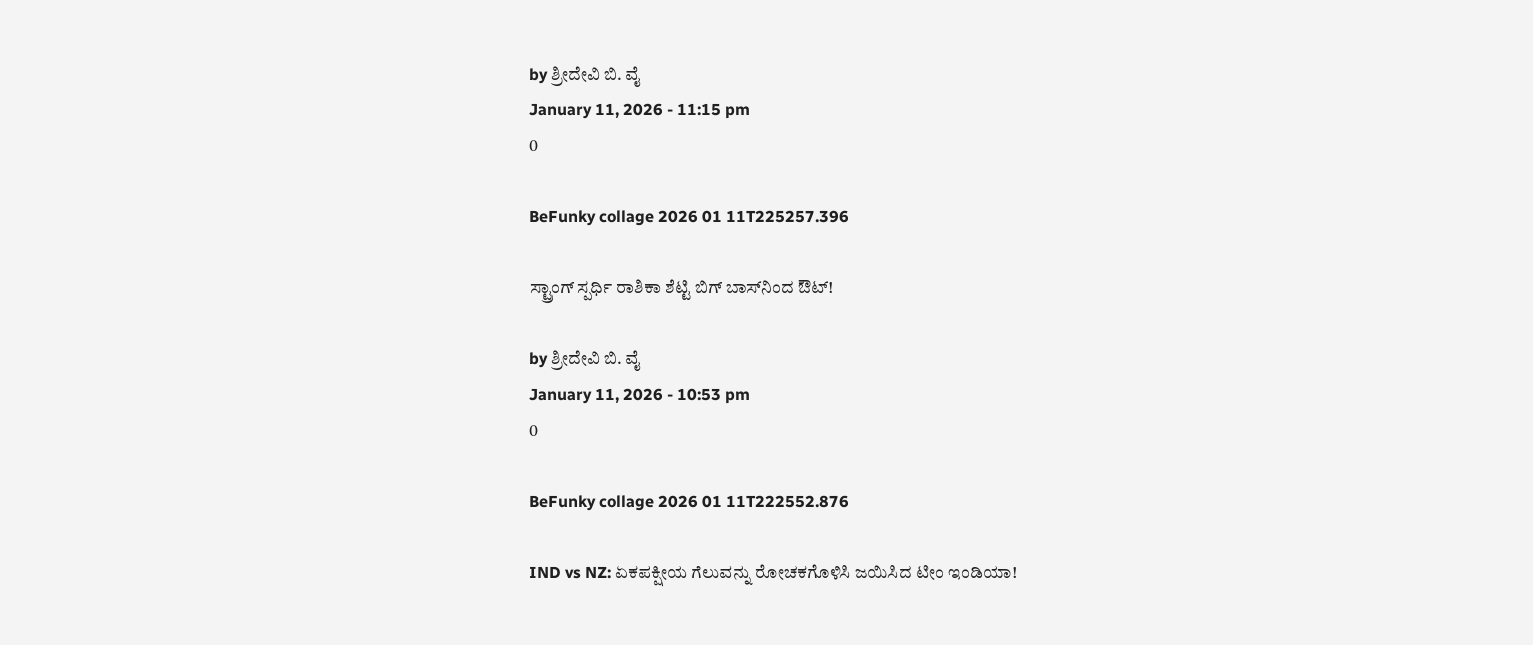by ಶ್ರೀದೇವಿ ಬಿ. ವೈ
January 11, 2026 - 11:15 pm
0

BeFunky collage 2026 01 11T225257.396

ಸ್ಟ್ರಾಂಗ್ ಸ್ಪರ್ಧಿ ರಾಶಿಕಾ ಶೆಟ್ಟಿ ಬಿಗ್ ಬಾಸ್‌ನಿಂದ ಔಟ್!

by ಶ್ರೀದೇವಿ ಬಿ. ವೈ
January 11, 2026 - 10:53 pm
0

BeFunky collage 2026 01 11T222552.876

IND vs NZ: ಏಕಪಕ್ಷೀಯ ಗೆಲುವನ್ನು ರೋಚಕಗೊಳಿಸಿ ಜಯಿಸಿದ ಟೀಂ ಇಂಡಿಯಾ!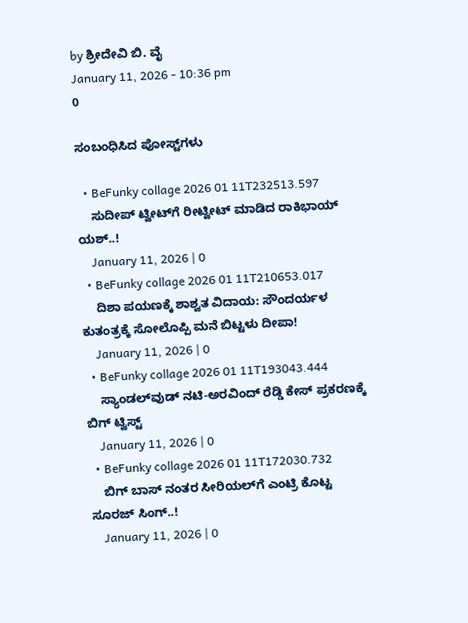by ಶ್ರೀದೇವಿ ಬಿ. ವೈ
January 11, 2026 - 10:36 pm
0

ಸಂಬಂಧಿಸಿದ ಪೋಸ್ಟ್‌ಗಳು

  • BeFunky collage 2026 01 11T232513.597
    ಸುದೀಪ್ ಟ್ವೀಟ್‌‌‌ಗೆ ರೀಟ್ವೀಟ್ ಮಾಡಿದ ರಾಕಿಭಾಯ್ ಯಶ್..!
    January 11, 2026 | 0
  • BeFunky collage 2026 01 11T210653.017
    ದಿಶಾ ಪಯಣಕ್ಕೆ ಶಾಶ್ವತ ವಿದಾಯ: ಸೌಂದರ್ಯಳ ಕುತಂತ್ರಕ್ಕೆ ಸೋಲೊಪ್ಪಿ ಮನೆ ಬಿಟ್ಟಳು ದೀಪಾ!
    January 11, 2026 | 0
  • BeFunky collage 2026 01 11T193043.444
    ಸ್ಯಾಂಡಲ್‌ವುಡ್ ನಟಿ-ಅರವಿಂದ್ ರೆಡ್ಡಿ ಕೇಸ್ ಪ್ರಕರಣಕ್ಕೆ ಬಿಗ್‌ ಟ್ವಿಸ್ಟ್
    January 11, 2026 | 0
  • BeFunky collage 2026 01 11T172030.732
    ಬಿಗ್ ಬಾಸ್ ನಂತರ ಸೀರಿಯಲ್‌ಗೆ ಎಂಟ್ರಿ ಕೊಟ್ಟ ಸೂರಜ್ ಸಿಂಗ್..!
    January 11, 2026 | 0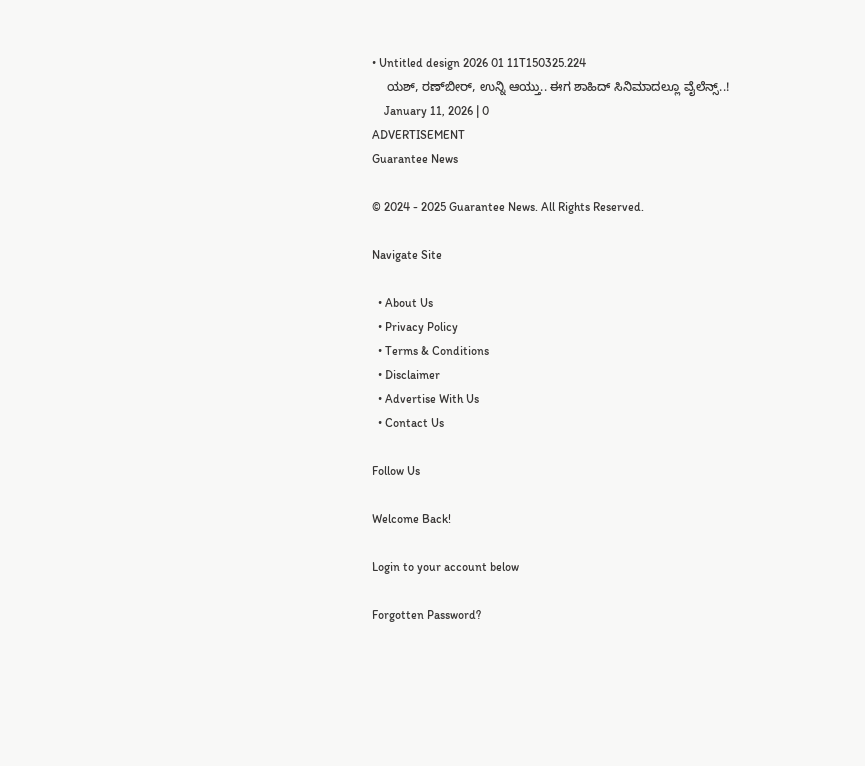• Untitled design 2026 01 11T150325.224
    ಯಶ್, ರಣ್‌ಬೀರ್, ಉನ್ನಿ ಆಯ್ತು.. ಈಗ ಶಾಹಿದ್ ಸಿನಿಮಾದಲ್ಲೂ ವೈಲೆನ್ಸ್‌..!
    January 11, 2026 | 0
ADVERTISEMENT
Guarantee News

© 2024 - 2025 Guarantee News. All Rights Reserved.

Navigate Site

  • About Us
  • Privacy Policy
  • Terms & Conditions
  • Disclaimer
  • Advertise With Us
  • Contact Us

Follow Us

Welcome Back!

Login to your account below

Forgotten Password?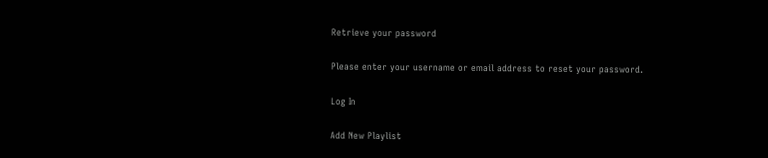Retrieve your password

Please enter your username or email address to reset your password.

Log In

Add New Playlist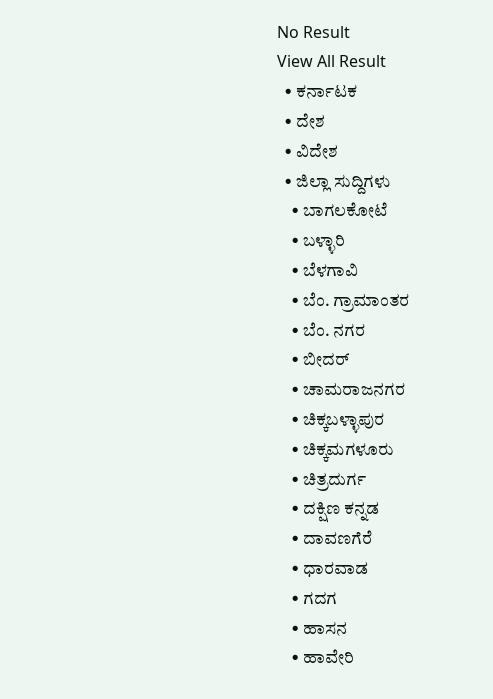No Result
View All Result
  • ಕರ್ನಾಟಕ
  • ದೇಶ
  • ವಿದೇಶ
  • ಜಿಲ್ಲಾ ಸುದ್ದಿಗಳು
    • ಬಾಗಲಕೋಟೆ
    • ಬಳ್ಳಾರಿ
    • ಬೆಳಗಾವಿ
    • ಬೆಂ. ಗ್ರಾಮಾಂತರ
    • ಬೆಂ. ನಗರ
    • ಬೀದರ್
    • ಚಾಮರಾಜನಗರ
    • ಚಿಕ್ಕಬಳ್ಳಾಪುರ
    • ಚಿಕ್ಕಮಗಳೂರು
    • ಚಿತ್ರದುರ್ಗ
    • ದಕ್ಷಿಣ ಕನ್ನಡ
    • ದಾವಣಗೆರೆ
    • ಧಾರವಾಡ
    • ಗದಗ
    • ಹಾಸನ
    • ಹಾವೇರಿ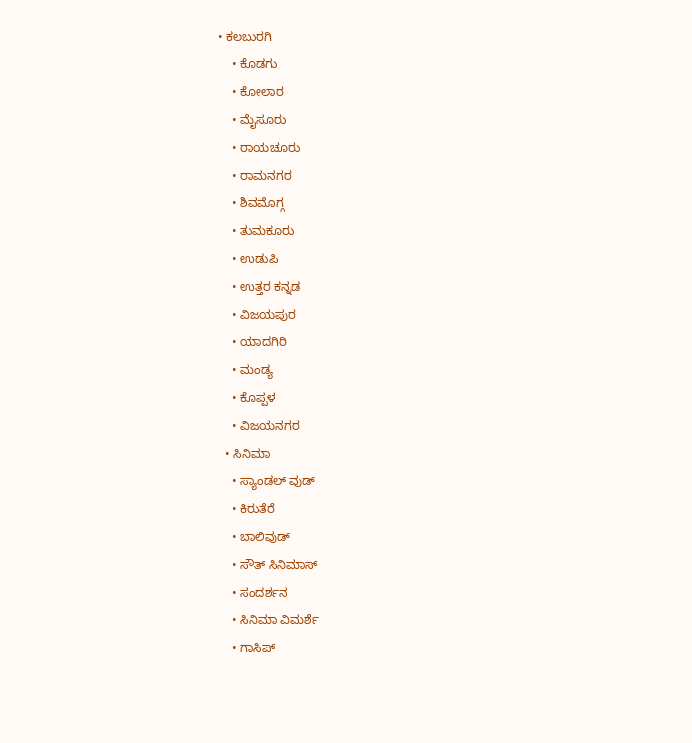• ಕಲಬುರಗಿ
    • ಕೊಡಗು
    • ಕೋಲಾರ
    • ಮೈಸೂರು
    • ರಾಯಚೂರು
    • ರಾಮನಗರ
    • ಶಿವಮೊಗ್ಗ
    • ತುಮಕೂರು
    • ಉಡುಪಿ
    • ಉತ್ತರ ಕನ್ನಡ
    • ವಿಜಯಪುರ
    • ಯಾದಗಿರಿ
    • ಮಂಡ್ಯ
    • ಕೊಪ್ಪಳ
    • ವಿಜಯನಗರ
  • ಸಿನಿಮಾ
    • ಸ್ಯಾಂಡಲ್ ವುಡ್
    • ಕಿರುತೆರೆ
    • ಬಾಲಿವುಡ್
    • ಸೌತ್ ಸಿನಿಮಾಸ್
    • ಸಂದರ್ಶನ
    • ಸಿನಿಮಾ ವಿಮರ್ಶೆ
    • ಗಾಸಿಪ್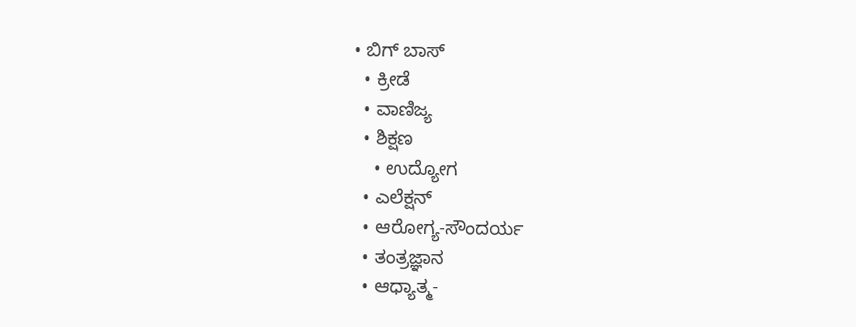• ಬಿಗ್ ಬಾಸ್
  • ಕ್ರೀಡೆ
  • ವಾಣಿಜ್ಯ
  • ಶಿಕ್ಷಣ
    • ಉದ್ಯೋಗ
  • ಎಲೆಕ್ಷನ್
  • ಆರೋಗ್ಯ-ಸೌಂದರ್ಯ
  • ತಂತ್ರಜ್ಞಾನ
  • ಆಧ್ಯಾತ್ಮ-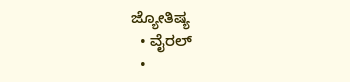ಜ್ಯೋತಿಷ್ಯ
  • ವೈರಲ್
  •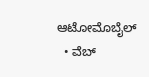ಆಟೋಮೊಬೈಲ್
  • ವೆಬ್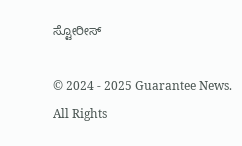ಸ್ಟೋರೀಸ್

© 2024 - 2025 Guarantee News. All Rights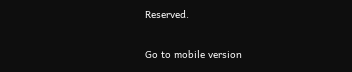Reserved.

Go to mobile version